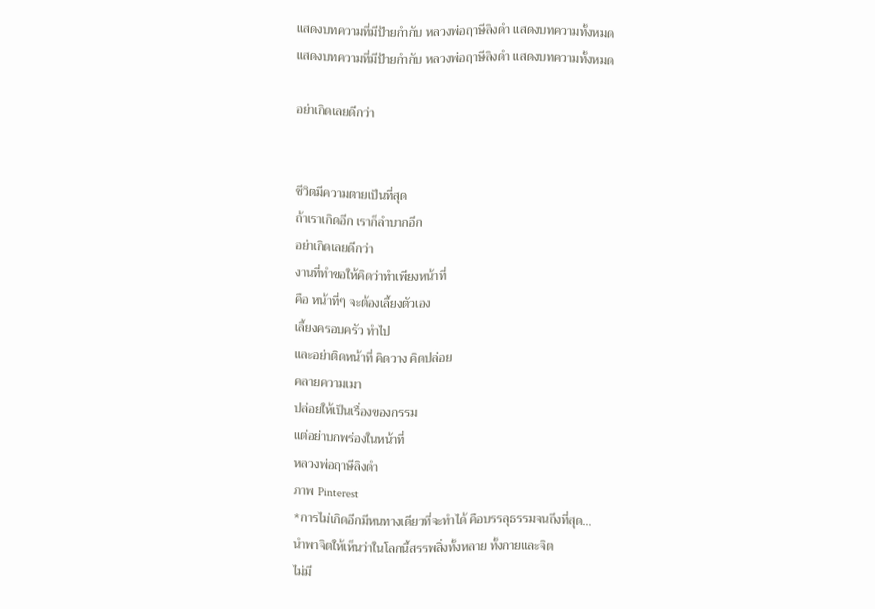แสดงบทความที่มีป้ายกำกับ หลวงพ่อฤาษีลิงดำ แสดงบทความทั้งหมด
แสดงบทความที่มีป้ายกำกับ หลวงพ่อฤาษีลิงดำ แสดงบทความทั้งหมด

อย่าเกิดเลยดีกว่า


ชีวิตมีความตายเป็นที่สุด
ถ้าเราเกิดอีก เราก็ลำบากอีก
อย่าเกิดเลยดีกว่า
งานที่ทำขอให้คิดว่าทำเพียงหน้าที่
คือ หน้าที่ๆ จะต้องเลี้ยงตัวเอง
เลี้ยงครอบครัว ทำไป
และอย่าติดหน้าที่ คิดวาง คิดปล่อย
คลายความเมา
ปล่อยให้เป็นเรื่องของกรรม
แต่อย่าบกพร่องในหน้าที่
หลวงพ่อฤาษีลิงดำ
ภาพ Pinterest
*การไม่เกิดอีกมีหนทางเดียวที่จะทำได้ คือบรรลุธรรมจนถึงที่สุด...
นำพาจิตให้เห็นว่าในโลกนี้สรรพสิ่งทั้งหลาย ทั้งกายและจิต
ไม่มี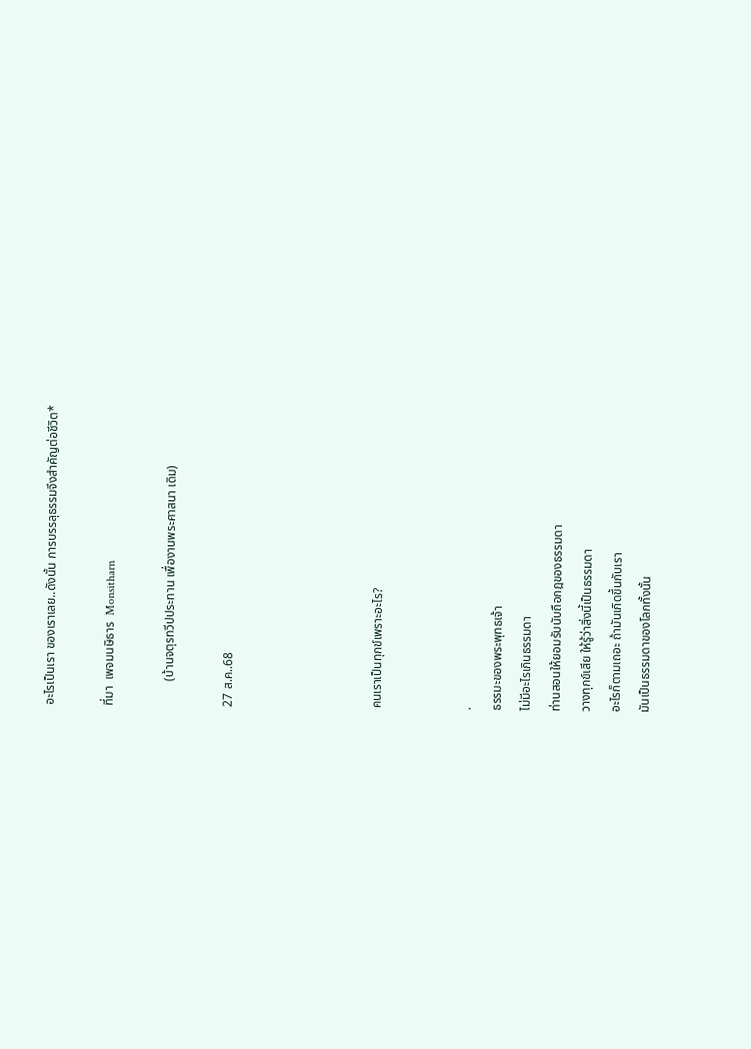อะไรเป็นเรา ของเราเลย..ดังนั้น การบรรลุธรรมจึงสำคัญต่อชีวิต*

ที่มา  เพจมนษิธาร  Monsitharn

        (บ้านจตุรทวีปประทาน เพื่องานพระศาสนา เดิม)

27 ส.ค..68




คนเราเป็นทุกข์เพราะอะไร?


.
ธรรมะของพระพุทธเจ้า
ไม่มีอะไรเกินธรรมดา
ท่านสอนให้ยอมรับนับถือกฎของธรรมดา
วางทุกข์เสีย ให้รู้ว่าสิ่งนี้เป็นธรรมดา
อะไรก็ตามเถอะ ถ้ามันเกิดขึ้นกับเรา
มันเป็นธรรมดาของโลกทั้งนั้น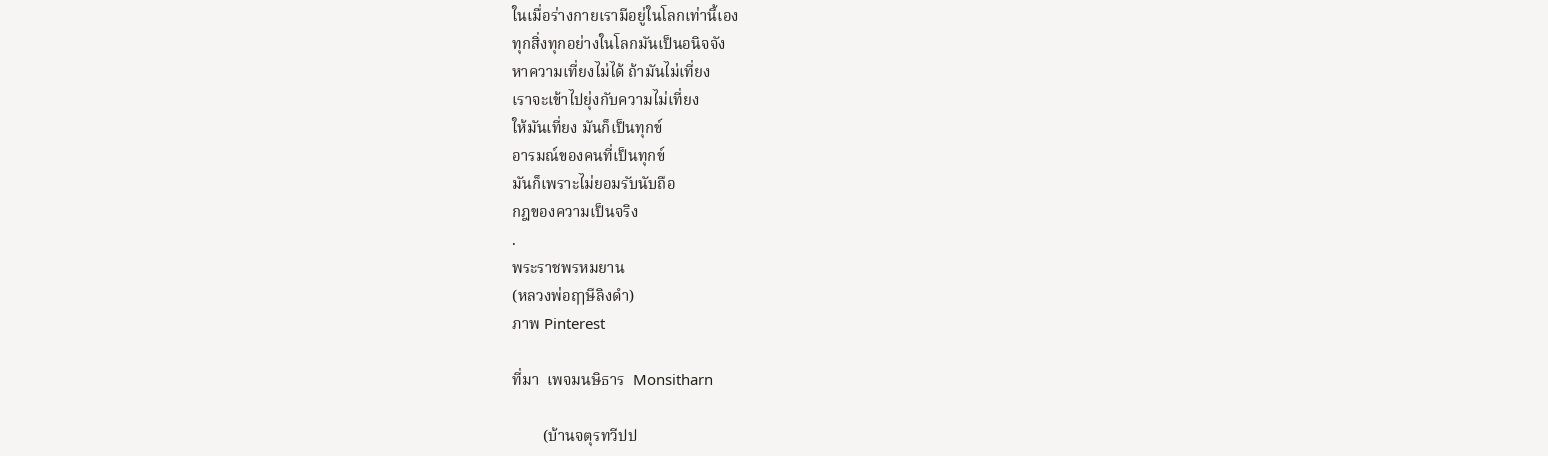ในเมื่อร่างกายเรามีอยู่ในโลกเท่านี้เอง
ทุกสิ่งทุกอย่างในโลกมันเป็นอนิจจัง
หาความเที่ยงไม่ได้ ถ้ามันไม่เที่ยง
เราจะเข้าไปยุ่งกับความไม่เที่ยง
ให้มันเที่ยง มันก็เป็นทุกข์
อารมณ์ของคนที่เป็นทุกข์
มันก็เพราะไม่ยอมรับนับถือ
กฎของความเป็นจริง
.
พระราชพรหมยาน
(หลวงพ่อฤๅษีลิงดำ)
ภาพ Pinterest

ที่มา  เพจมนษิธาร  Monsitharn

        (บ้านจตุรทวีปป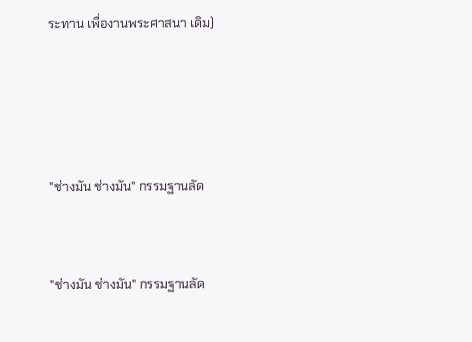ระทาน เพื่องานพระศาสนา เดิม)




"ช่างมัน ช่างมัน" กรรมฐานลัด


"ช่างมัน ช่างมัน" กรรมฐานลัด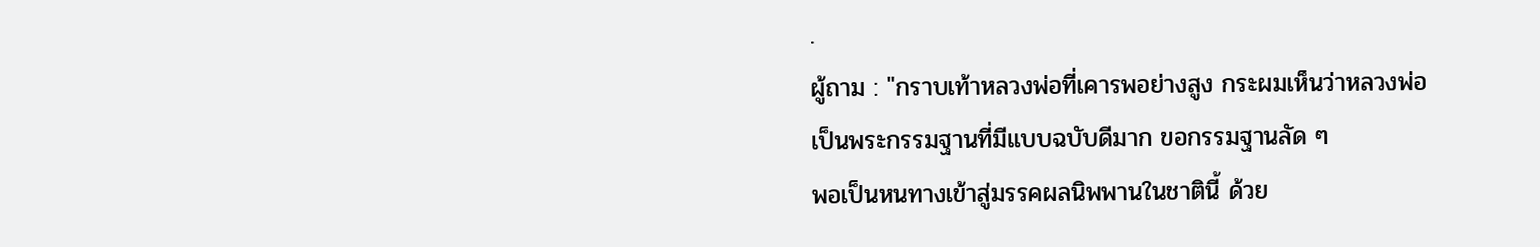.
ผู้ถาม : "กราบเท้าหลวงพ่อที่เคารพอย่างสูง กระผมเห็นว่าหลวงพ่อ
เป็นพระกรรมฐานที่มีแบบฉบับดีมาก ขอกรรมฐานลัด ๆ
พอเป็นหนทางเข้าสู่มรรคผลนิพพานในชาตินี้ ด้วย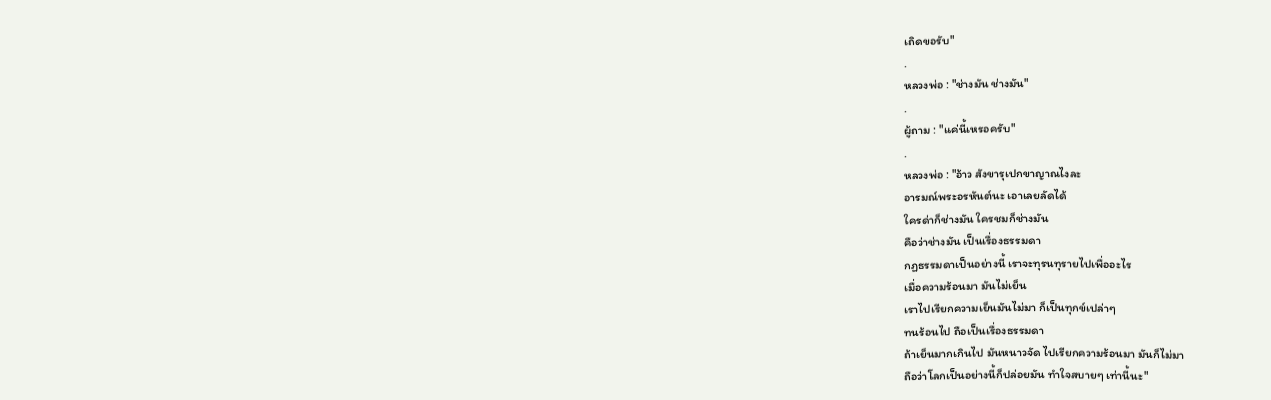เถิดขอรับ"
.
หลวงพ่อ : "ช่างมัน ช่างมัน"
.
ผู้ถาม : "แค่นี้เหรอครับ"
.
หลวงพ่อ : "อ้าว สังขารุเปกขาญาณไงละ
อารมณ์พระอรหันต์นะ เอาเลยลัดได้
ใครด่าก็ช่างมัน ใครชมก็ช่างมัน
คือว่าช่างมัน เป็นเรื่องธรรมดา
กฏธรรมดาเป็นอย่างนี้ เราจะทุรนทุรายไปเพื่ออะไร
เมื่อความร้อนมา มันไม่เย็น
เราไปเรียกความเย็นมันไม่มา ก็เป็นทุกข์เปล่าๆ
ทนร้อนไป ถือเป็นเรื่องธรรมดา
ถ้าเย็นมากเกินไป มันหนาวจัด ไปเรียกความร้อนมา มันก็ไม่มา
ถือว่าโลกเป็นอย่างนี้ก็ปล่อยมัน ทำใจสบายๆ เท่านี้นะ"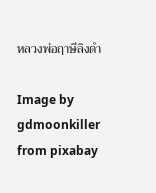หลวงพ่อฤาษีลิงดำ

Image by gdmoonkiller from pixabay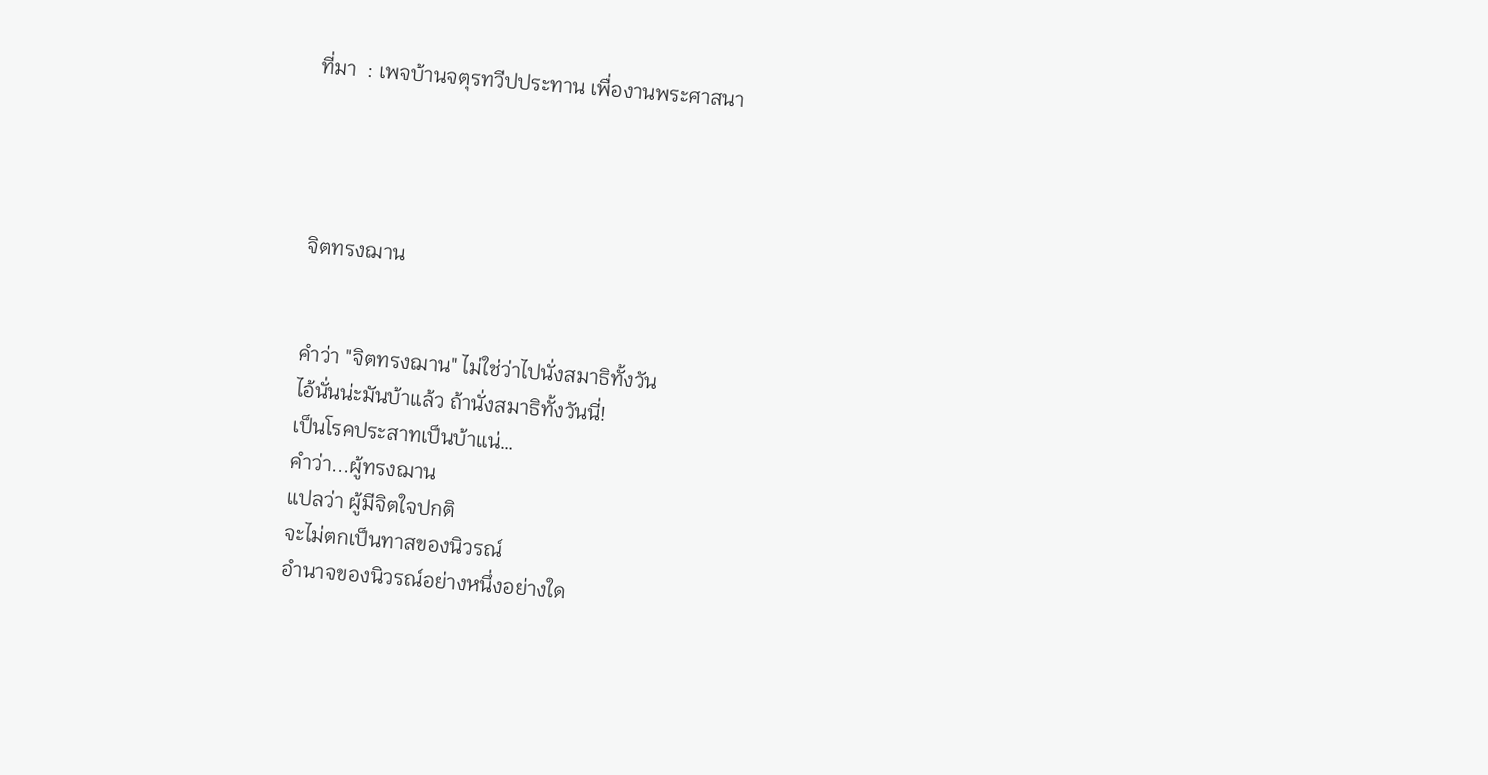ที่มา  : เพจบ้านจตุรทวีปประทาน เพื่องานพระศาสนา




จิตทรงฌาน


คำว่า "จิตทรงฌาน" ไม่ใช่ว่าไปนั่งสมาธิทั้งวัน
ไอ้นั่นน่ะมันบ้าแล้ว ถ้านั่งสมาธิทั้งวันนี่!
เป็นโรคประสาทเป็นบ้าแน่…
คำว่า...ผู้ทรงฌาน
แปลว่า ผู้มีจิตใจปกติ
จะไม่ตกเป็นทาสของนิวรณ์
อำนาจของนิวรณ์อย่างหนึ่งอย่างใด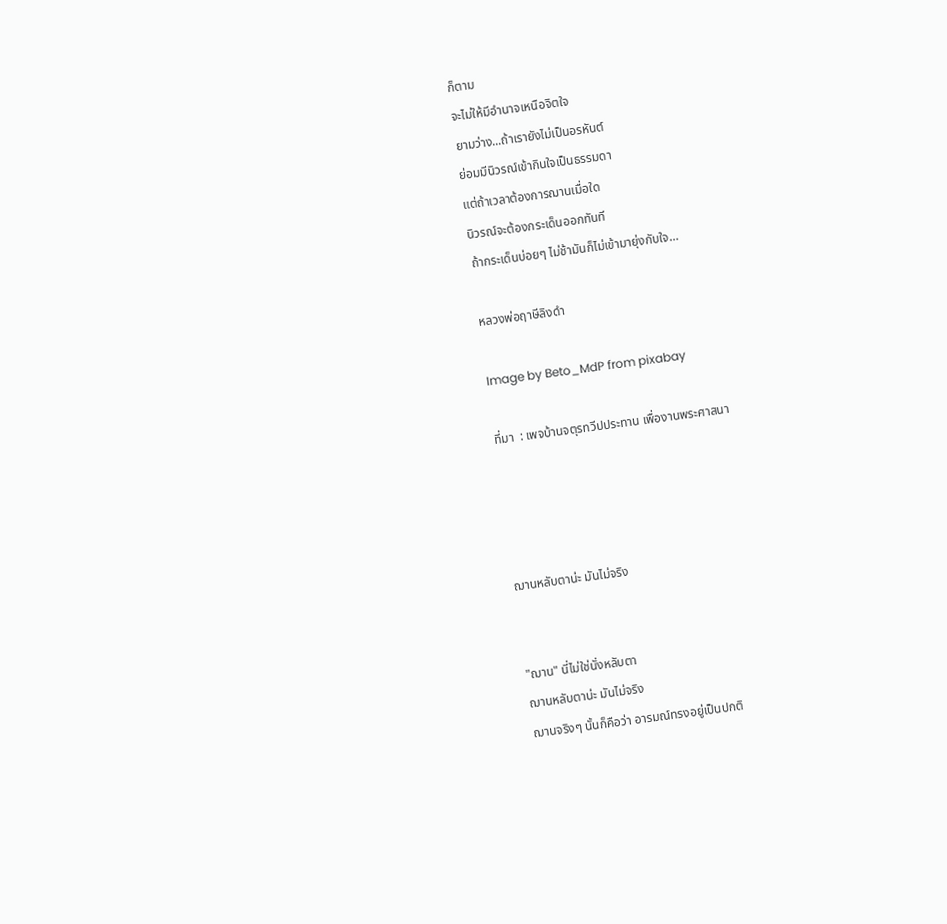ก็ตาม
จะไม่ให้มีอำนาจเหนือจิตใจ
ยามว่าง...ถ้าเรายังไม่เป็นอรหันต์
ย่อมมีนิวรณ์เข้ากินใจเป็นธรรมดา
แต่ถ้าเวลาต้องการฌานเมื่อใด
นิวรณ์จะต้องกระเด็นออกทันที
ถ้ากระเด็นบ่อยๆ ไม่ช้ามันก็ไม่เข้ามายุ่งกับใจ…

หลวงพ่อฤาษีลิงดำ

Image by Beto_MdP from pixabay

ที่มา  : เพจบ้านจตุรทวีปประทาน เพื่องานพระศาสนา




ฌานหลับตาน่ะ มันไม่จริง


"ฌาน" นี่ไม่ใช่นั่งหลับตา
ฌานหลับตาน่ะ มันไม่จริง
ฌานจริงๆ นั้นก็คือว่า อารมณ์ทรงอยู่เป็นปกติ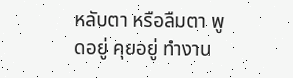หลับตา หรือลืมตา พูดอยู่ คุยอยู่ ทำงาน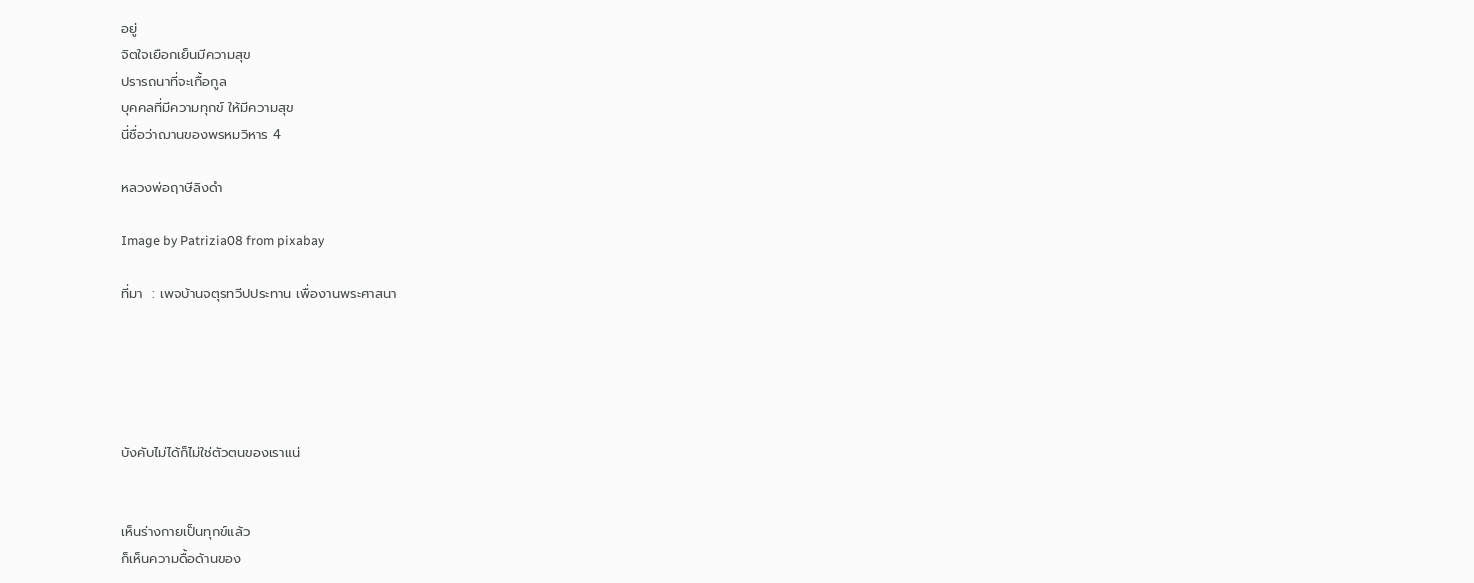อยู่
จิตใจเยือกเย็นมีความสุข
ปรารถนาที่จะเกื้อกูล
บุคคลที่มีความทุกข์ ให้มีความสุข
นี่ชื่อว่าฌานของพรหมวิหาร 4

หลวงพ่อฤาษีลิงดำ

Image by Patrizia08 from pixabay

ที่มา  : เพจบ้านจตุรทวีปประทาน เพื่องานพระศาสนา





บังคับไม่ได้ก็ไม่ใช่ตัวตนของเราแน่


เห็นร่างกายเป็นทุกข์แล้ว
ก็เห็นความดื้อด้านของ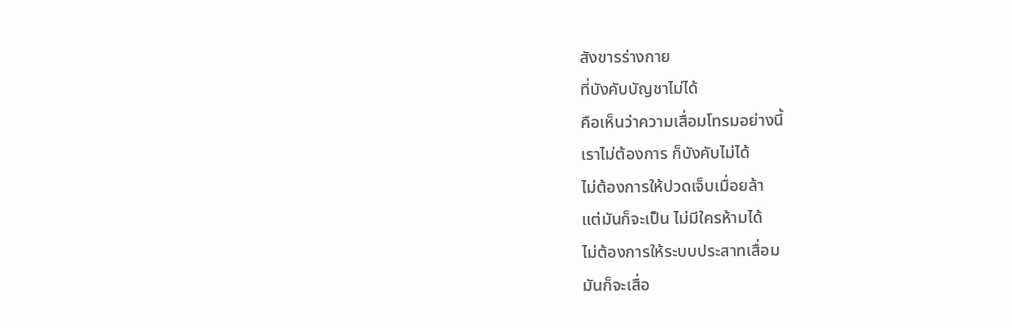สังขารร่างกาย
ที่บังคับบัญชาไม่ได้
คือเห็นว่าความเสื่อมโทรมอย่างนี้
เราไม่ต้องการ ก็บังคับไม่ได้
ไม่ต้องการให้ปวดเจ็บเมื่อยล้า
แต่มันก็จะเป็น ไม่มีใครห้ามได้
ไม่ต้องการให้ระบบประสาทเสื่อม
มันก็จะเสื่อ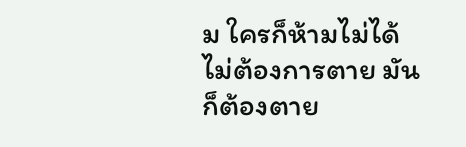ม ใครก็ห้ามไม่ได้
ไม่ต้องการตาย มันก็ต้องตาย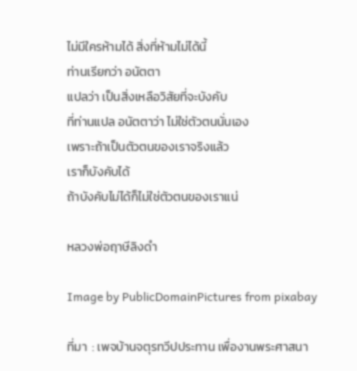ไม่มีใครห้ามได้ สิ่งที่ห้ามไม่ได้นี้
ท่านเรียกว่า อนัตตา
แปลว่า เป็นสิ่งเหลือวิสัยที่จะบังคับ
ที่ท่านแปล อนัตตาว่า ไม่ใช่ตัวตนนั่นเอง
เพราะถ้าเป็นตัวตนของเราจริงแล้ว
เราก็บังคับได้
ถ้าบังคับไม่ได้ก็ไม่ใช่ตัวตนของเราแน่

หลวงพ่อฤาษีลิงดำ

Image by PublicDomainPictures from pixabay

ที่มา  : เพจบ้านจตุรทวีปประทาน เพื่องานพระศาสนา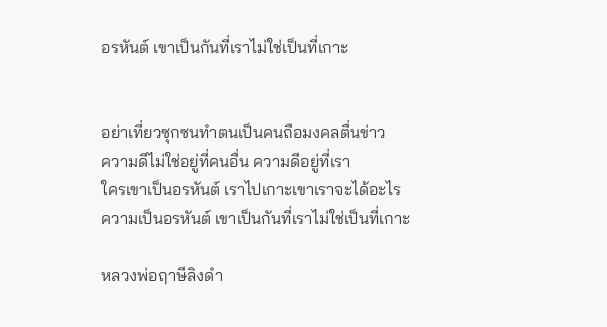อรหันต์ เขาเป็นกันที่เราไม่ใช่เป็นที่เกาะ


อย่าเที่ยวซุกซนทำตนเป็นคนถือมงคลตื่นข่าว
ความดีไม่ใช่อยู่ที่คนอื่น ความดีอยู่ที่เรา
ใครเขาเป็นอรหันต์ เราไปเกาะเขาเราจะได้อะไร
ความเป็นอรหันต์ เขาเป็นกันที่เราไม่ใช่เป็นที่เกาะ

หลวงพ่อฤาษีลิงดำ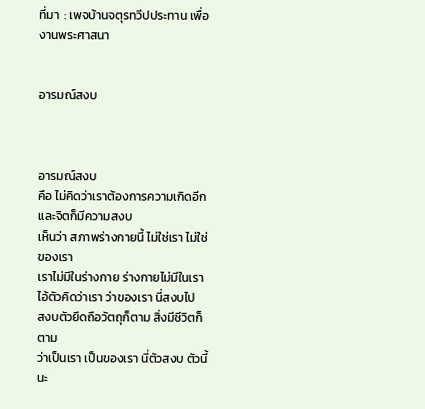ที่มา  : เพจบ้านจตุรทวีปประทาน เพื่องานพระศาสนา


อารมณ์สงบ



อารมณ์สงบ
คือ ไม่คิดว่าเราต้องการความเกิดอีก
และจิตก็มีความสงบ
เห็นว่า สภาพร่างกายนี้ ไม่ใช่เรา ไม่ใช่ของเรา
เราไม่มีในร่างกาย ร่างกายไม่มีในเรา
ไอ้ตัวคิดว่าเรา ว่าของเรา นี่สงบไป
สงบตัวยึดถือวัตถุก็ตาม สิ่งมีชีวิตก็ตาม
ว่าเป็นเรา เป็นของเรา นี่ตัวสงบ ตัวนี้นะ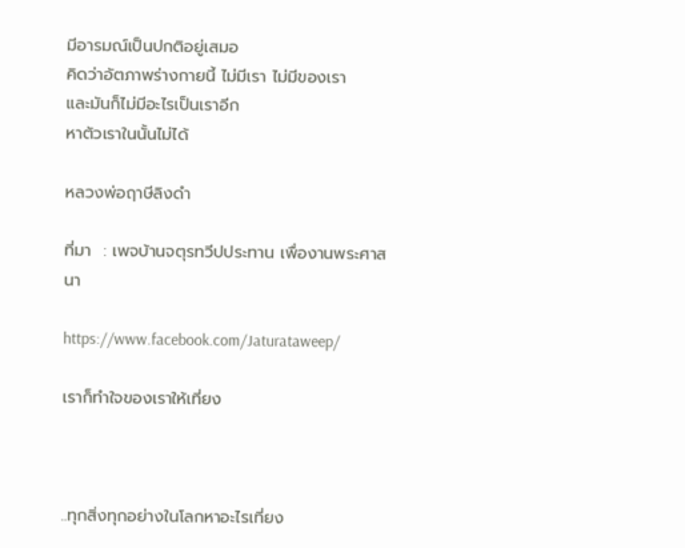มีอารมณ์เป็นปกติอยู่เสมอ
คิดว่าอัตภาพร่างกายนี้ ไม่มีเรา ไม่มีของเรา
และมันก็ไม่มีอะไรเป็นเราอีก
หาตัวเราในนั้นไม่ได้

หลวงพ่อฤาษีลิงดำ

ที่มา  : เพจบ้านจตุรทวีปประทาน เพื่องานพระศาสนา

https://www.facebook.com/Jaturataweep/

เราก็ทำใจของเราให้เที่ยง



..ทุกสิ่งทุกอย่างในโลกหาอะไรเที่ยง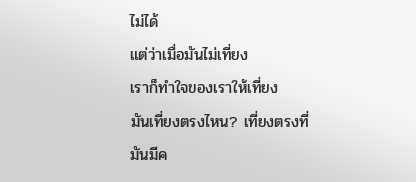ไม่ได้
แต่ว่าเมื่อมันไม่เที่ยง
เราก็ทำใจของเราให้เที่ยง
มันเที่ยงตรงไหน? เที่ยงตรงที่
มันมีค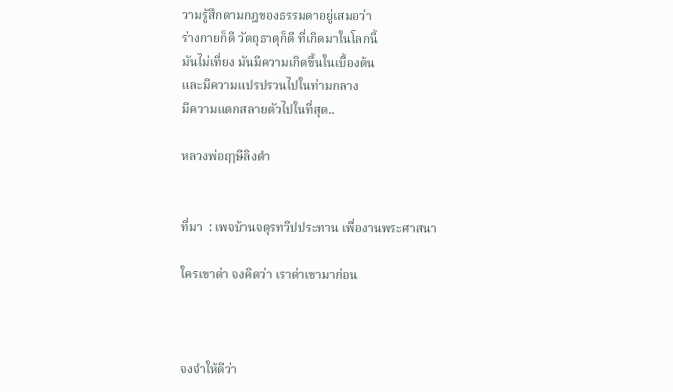วามรู้สึกตามกฎของธรรมดาอยู่เสมอว่า
ร่างกายก็ดี วัตถุธาตุก็ดี ที่เกิดมาในโลกนี้
มันไม่เที่ยง มันมีความเกิดขึ้นในเบื้องต้น
และมีความแปรปรวนไปในท่ามกลาง
มีความแตกสลายตัวไปในที่สุด..

หลวงพ่อฤๅษีลิงดำ


ที่มา  : เพจบ้านจตุรทวีปประทาน เพื่องานพระศาสนา

ใครเขาด่า จงคิดว่า เราด่าเขามาก่อน



จงจำให้ดีว่า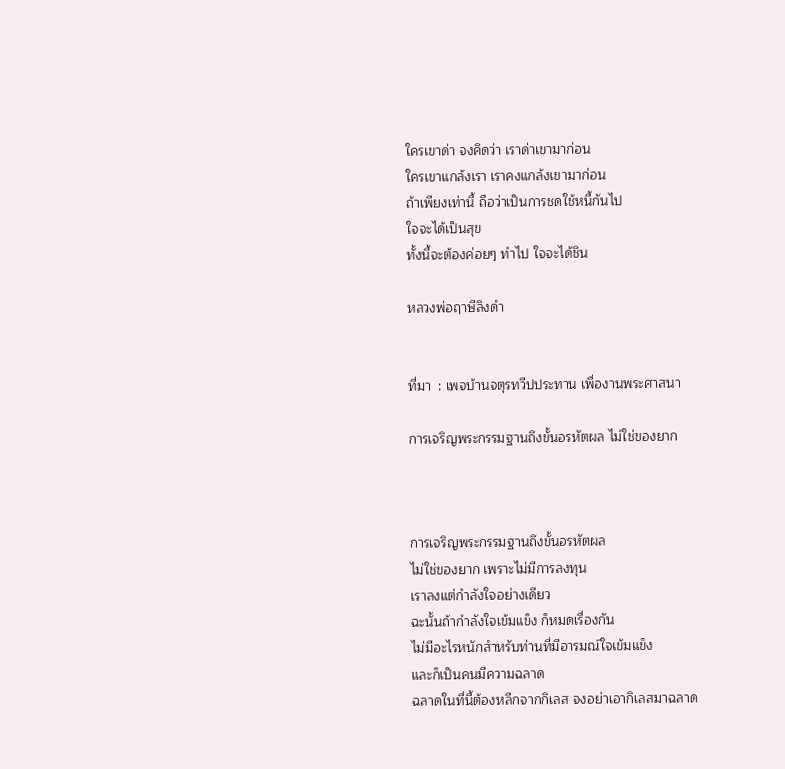ใครเขาด่า จงคิดว่า เราด่าเขามาก่อน
ใครเขาแกล้งเรา เราคงแกล้งเขามาก่อน
ถ้าเพียงเท่านี้ ถือว่าเป็นการชดใช้หนี้กันไป
ใจจะได้เป็นสุข
ทั้งนี้จะต้องค่อยๆ ทำไป ใจจะได้ชิน

หลวงพ่อฤาษีลิงดํา


ที่มา  : เพจบ้านจตุรทวีปประทาน เพื่องานพระศาสนา

การเจริญพระกรรมฐานถึงขั้นอรหัตผล ไม่ใช่ของยาก



การเจริญพระกรรมฐานถึงขั้นอรหัตผล
ไม่ใช่ของยาก เพราะไม่มีการลงทุน
เราลงแต่กำลังใจอย่างเดียว
ฉะนั้นถ้ากำลังใจเข้มแข็ง ก็หมดเรื่องกัน
ไม่มีอะไรหนักสำหรับท่านที่มีอารมณ์ใจเข้มแข็ง
และก็เป็นคนมีความฉลาด
ฉลาดในที่นี้ต้องหลีกจากกิเลส จงอย่าเอากิเลสมาฉลาด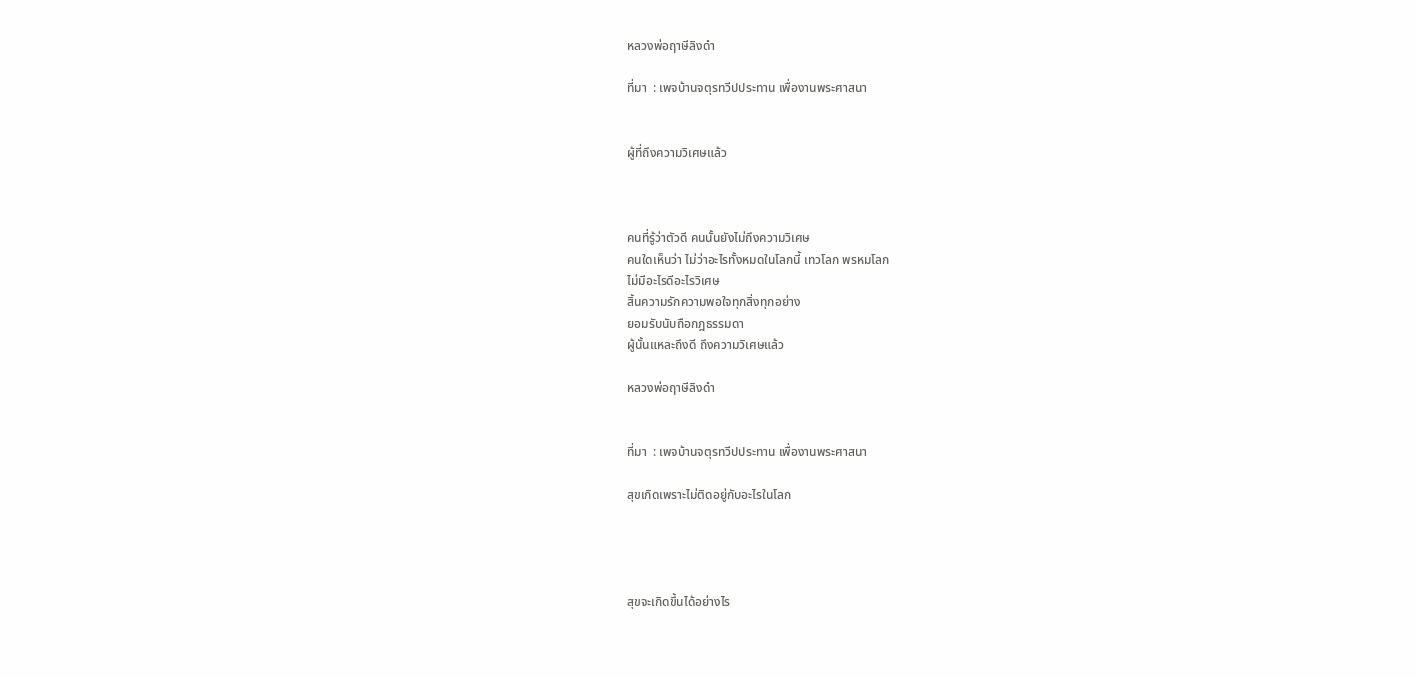หลวงพ่อฤาษีลิงดำ

ที่มา  : เพจบ้านจตุรทวีปประทาน เพื่องานพระศาสนา


ผู้ที่ถึงความวิเศษแล้ว



คนที่รู้ว่าตัวดี คนนั้นยังไม่ถึงความวิเศษ
คนใดเห็นว่า ไม่ว่าอะไรทั้งหมดในโลกนี้ เทวโลก พรหมโลก
ไม่มีอะไรดีอะไรวิเศษ
สิ้นความรักความพอใจทุกสิ่งทุกอย่าง
ยอมรับนับถือกฎธรรมดา
ผู้นั้นแหละถึงดี ถึงความวิเศษแล้ว

หลวงพ่อฤาษีลิงดำ


ที่มา  : เพจบ้านจตุรทวีปประทาน เพื่องานพระศาสนา

สุขเกิดเพราะไม่ติดอยู่กับอะไรในโลก




สุขจะเกิดขึ้นได้อย่างไร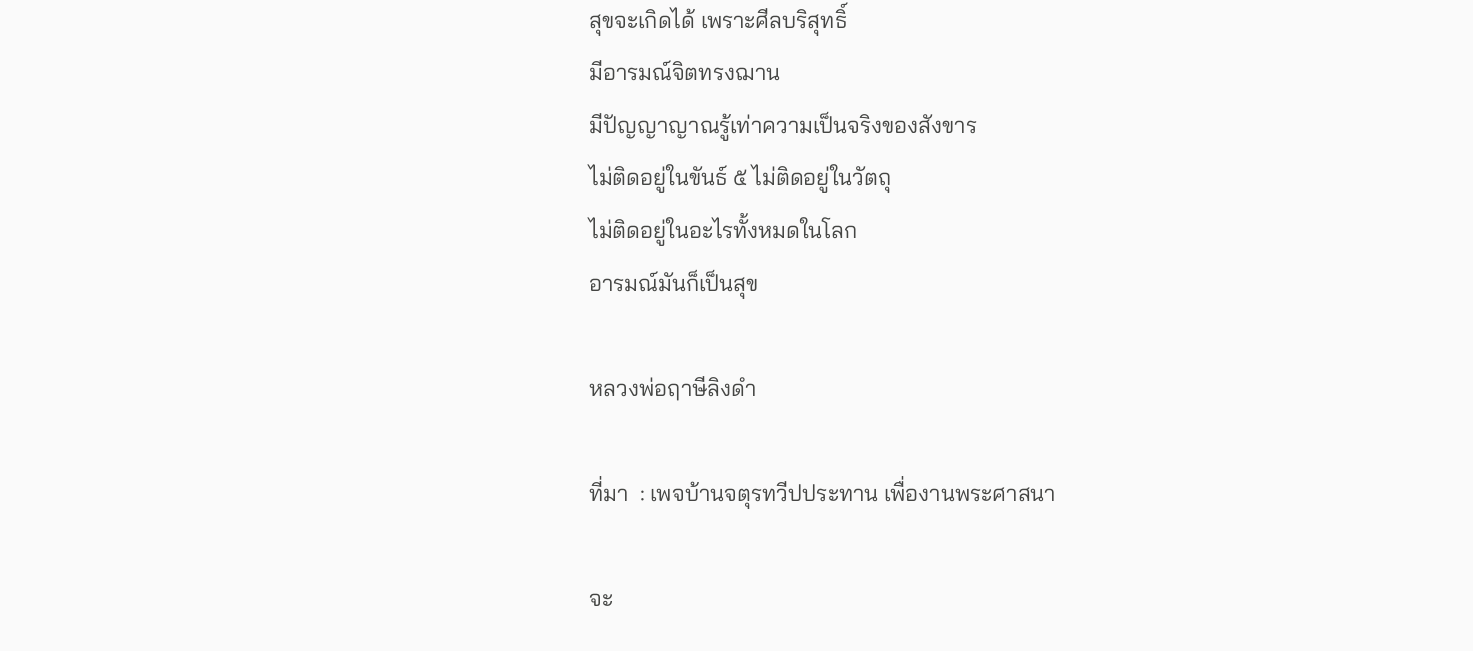สุขจะเกิดได้ เพราะศีลบริสุทธิ์
มีอารมณ์จิตทรงฌาน
มีปัญญาญาณรู้เท่าความเป็นจริงของสังขาร
ไม่ติดอยู่ในขันธ์ ๕ ไม่ติดอยู่ในวัตถุ
ไม่ติดอยู่ในอะไรทั้งหมดในโลก
อารมณ์มันก็เป็นสุข

หลวงพ่อฤาษีลิงดำ

ที่มา  : เพจบ้านจตุรทวีปประทาน เพื่องานพระศาสนา

จะ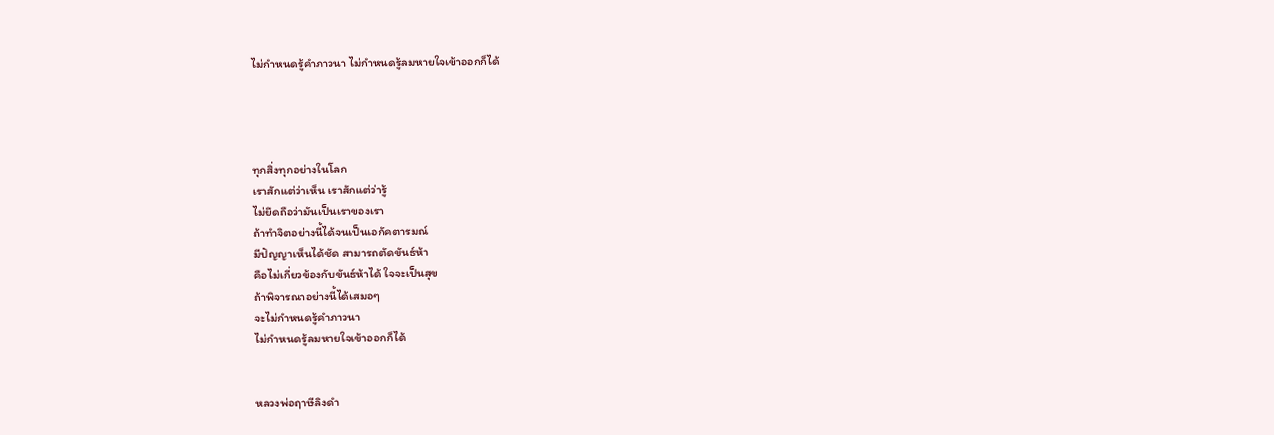ไม่กำหนดรู้คำภาวนา ไม่กำหนดรู้ลมหายใจเข้าออกก็ได้




ทุกสิ่งทุกอย่างในโลก
เราสักแต่ว่าเห็น เราสักแต่ว่ารู้
ไม่ยึดถือว่ามันเป็นเราของเรา
ถ้าทำจิตอย่างนี้ได้จนเป็นเอกัคตารมณ์
มีปัญญาเห็นได้ชัด สามารถตัดขันธ์ห้า
คือไม่เกี่ยวข้องกับขันธ์ห้าได้ ใจจะเป็นสุข
ถ้าพิจารณาอย่างนี้ได้เสมอๆ
จะไม่กำหนดรู้คำภาวนา
ไม่กำหนดรู้ลมหายใจเข้าออกก็ได้


หลวงพ่อฤาษีลิงดำ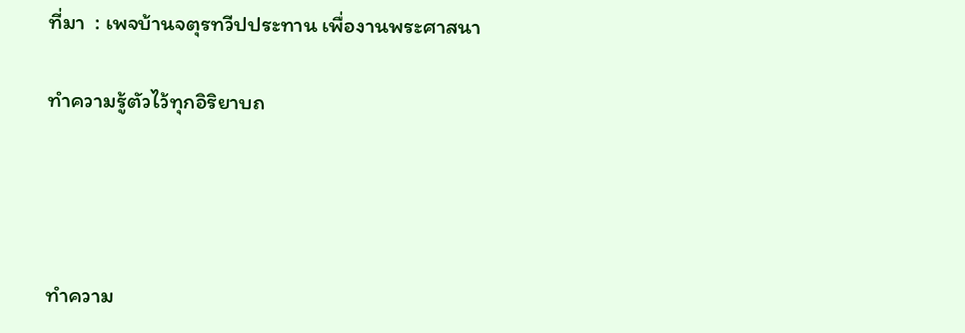ที่มา  : เพจบ้านจตุรทวีปประทาน เพื่องานพระศาสนา

ทำความรู้ตัวไว้ทุกอิริยาบถ




ทำความ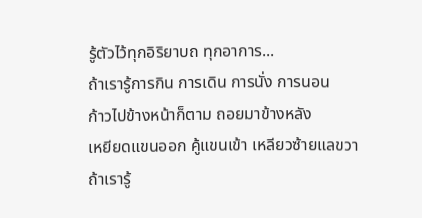รู้ตัวไว้ทุกอิริยาบถ ทุกอาการ...
ถ้าเรารู้การกิน การเดิน การนั่ง การนอน
ก้าวไปข้างหน้าก็ตาม ถอยมาข้างหลัง
เหยียดแขนออก คู้แขนเข้า เหลียวซ้ายแลขวา
ถ้าเรารู้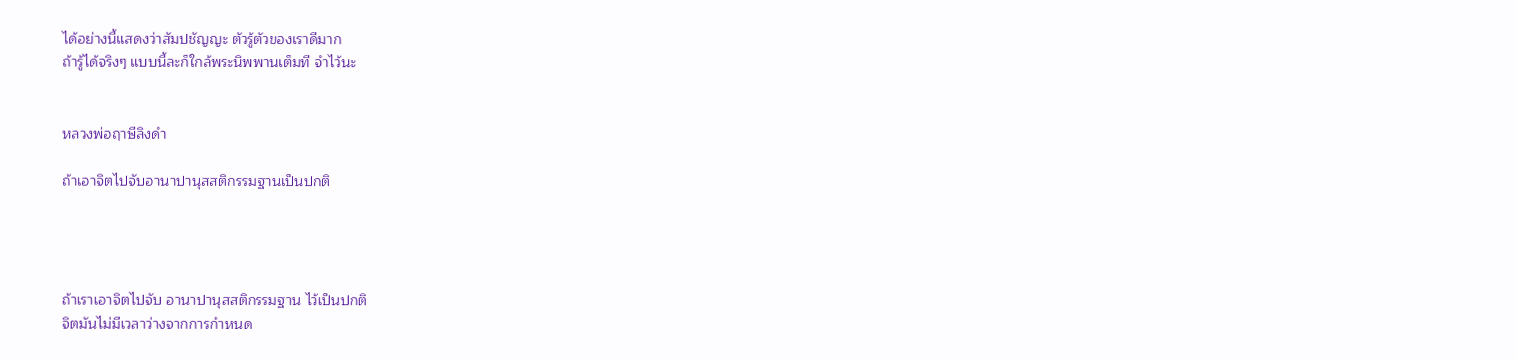ได้อย่างนี้แสดงว่าสัมปชัญญะ ตัวรู้ตัวของเราดีมาก
ถ้ารู้ได้จริงๆ แบบนี้ละก็ใกล้พระนิพพานเต็มที จำไว้นะ


หลวงพ่อฤาษีลิงดำ

ถ้าเอาจิตไปจับอานาปานุสสติกรรมฐานเป็นปกติ




ถ้าเราเอาจิตไปจับ อานาปานุสสติกรรมฐาน ไว้เป็นปกติ
จิตมันไม่มีเวลาว่างจากการกำหนด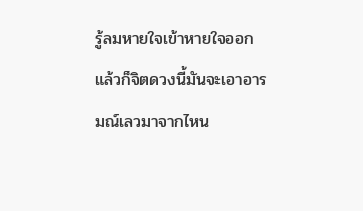รู้ลมหายใจเข้าหายใจออก
แล้วก็จิตดวงนี้มันจะเอาอารมณ์เลวมาจากไหน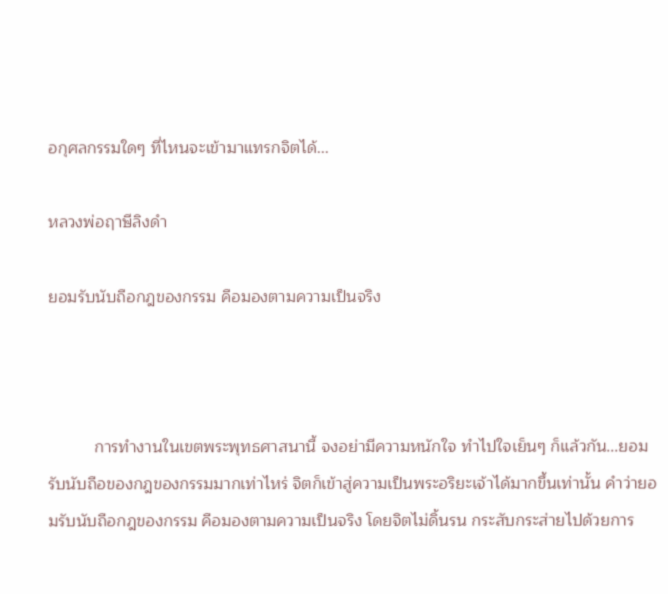อกุศลกรรมใดๆ ที่ไหนจะเข้ามาแทรกจิตได้...

หลวงพ่อฤาษีลิงดำ

ยอมรับนับถือกฎของกรรม คือมองตามความเป็นจริง



          การทำงานในเขตพระพุทธศาสนานี้ จงอย่ามีความหนักใจ ทำไปใจเย็นๆ ก็แล้วกัน...ยอมรับนับถือของกฎของกรรมมากเท่าไหร่ จิตก็เข้าสู่ความเป็นพระอริยะเจ้าได้มากขึ้นเท่านั้น คำว่ายอมรับนับถือกฎของกรรม คือมองตามความเป็นจริง โดยจิตไม่ดิ้นรน กระสับกระส่ายไปด้วยการ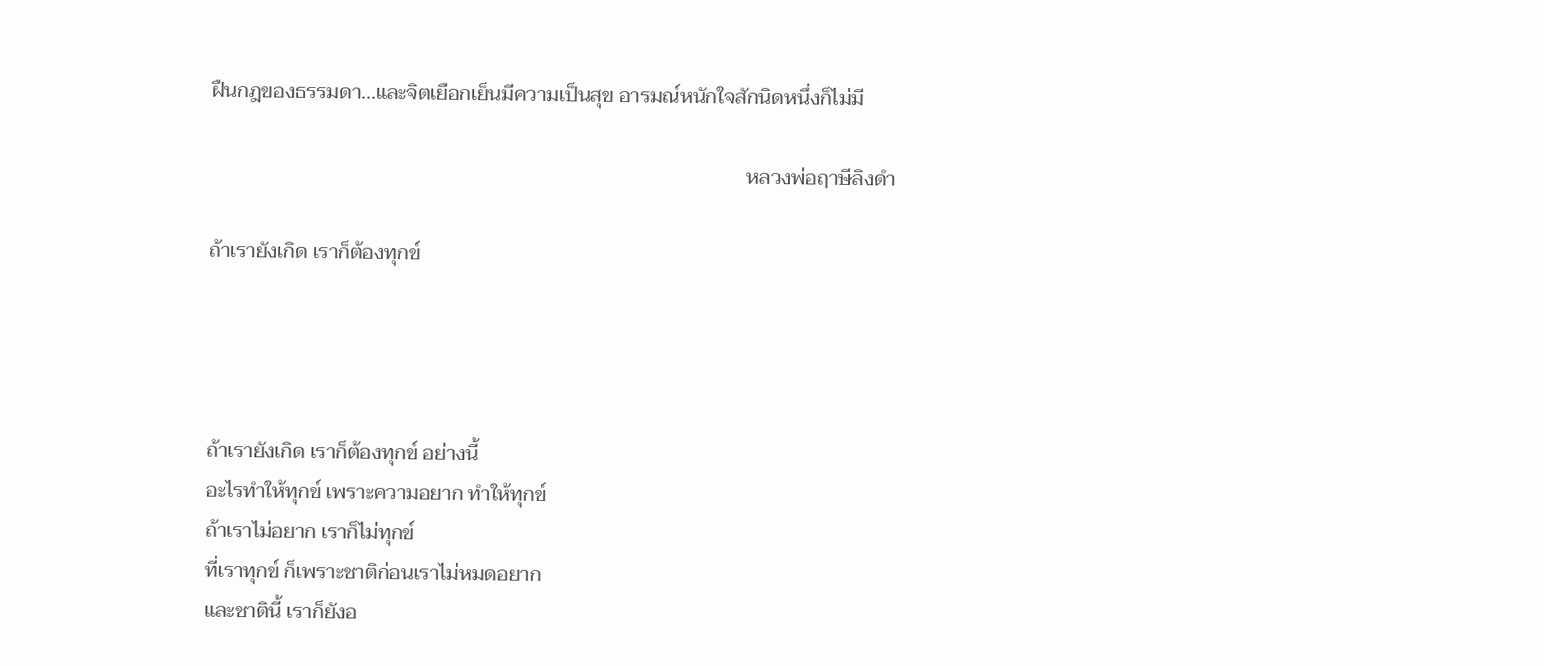ฝืนกฎของธรรมดา...และจิตเยือกเย็นมีความเป็นสุข อารมณ์หนักใจสักนิดหนึ่งก็ไม่มี

                                                                                                        หลวงพ่อฤาษีลิงดำ

ถ้าเรายังเกิด เราก็ต้องทุกข์




ถ้าเรายังเกิด เราก็ต้องทุกข์ อย่างนี้
อะไรทำให้ทุกข์ เพราะความอยาก ทำให้ทุกข์
ถ้าเราไม่อยาก เราก็ไม่ทุกข์
ที่เราทุกข์ ก็เพราะชาติก่อนเราไม่หมดอยาก
และชาตินี้ เราก็ยังอ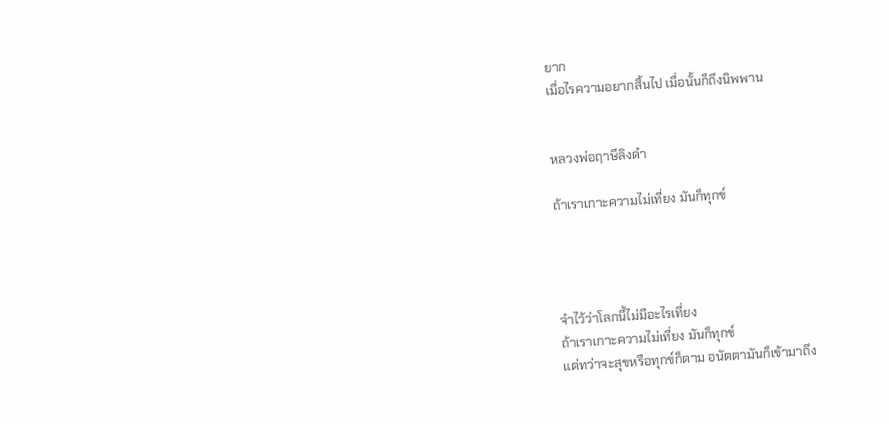ยาก
เมื่อไรความอยากสิ้นไป เมื่อนั้นก็ถึงนิพพาน


หลวงพ่อฤาษีลิงดำ

ถ้าเราเกาะความไม่เที่ยง มันก็ทุกข์




จำไว้ว่าโลกนี้ไม่มีอะไรเที่ยง
ถ้าเราเกาะความไม่เที่ยง มันก็ทุกข์
แต่ทว่าจะสุขหรือทุกข์ก็ตาม อนัตตามันก็เข้ามาถึง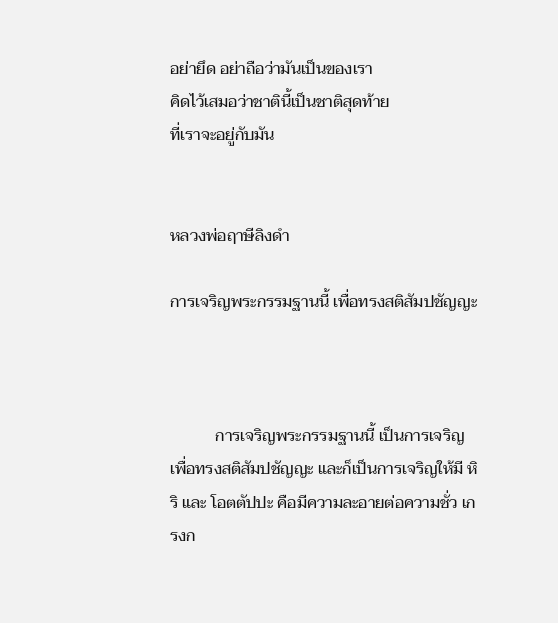อย่ายึด อย่าถือว่ามันเป็นของเรา
คิดไว้เสมอว่าชาตินี้เป็นชาติสุดท้าย
ที่เราจะอยู่กับมัน


หลวงพ่อฤาษีลิงดำ

การเจริญพระกรรมฐานนี้ เพื่อทรงสติสัมปชัญญะ



           การเจริญพระกรรมฐานนี้ เป็นการเจริญเพื่อทรงสติสัมปชัญญะ และก็เป็นการเจริญให้มี หิริ และ โอตตัปปะ คือมีความละอายต่อความชั่ว เกรงก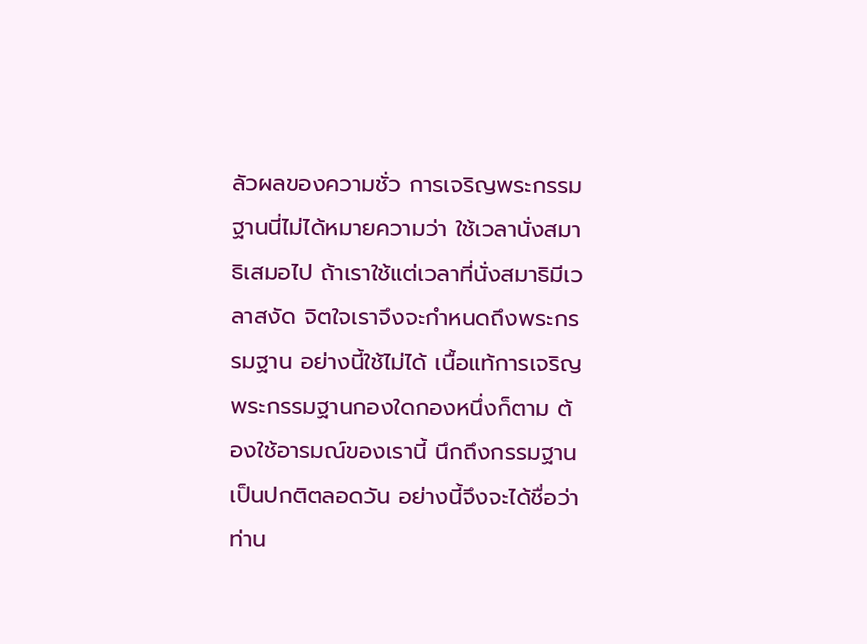ลัวผลของความชั่ว การเจริญพระกรรมฐานนี่ไม่ได้หมายความว่า ใช้เวลานั่งสมาธิเสมอไป ถ้าเราใช้แต่เวลาที่นั่งสมาธิมีเวลาสงัด จิตใจเราจึงจะกำหนดถึงพระกรรมฐาน อย่างนี้ใช้ไม่ได้ เนื้อแท้การเจริญพระกรรมฐานกองใดกองหนึ่งก็ตาม ต้องใช้อารมณ์ของเรานี้ นึกถึงกรรมฐานเป็นปกติตลอดวัน อย่างนี้จึงจะได้ชื่อว่าท่าน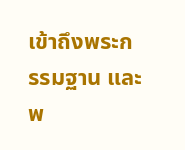เข้าถึงพระกรรมฐาน และพ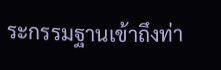ระกรรมฐานเข้าถึงท่า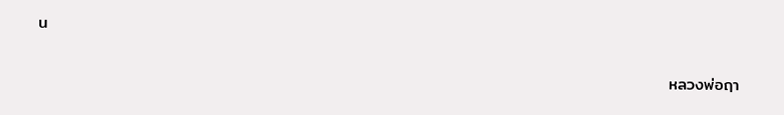น

                                                                                                            หลวงพ่อฤา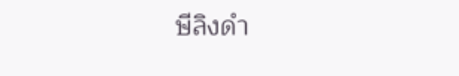ษีลิงดำ